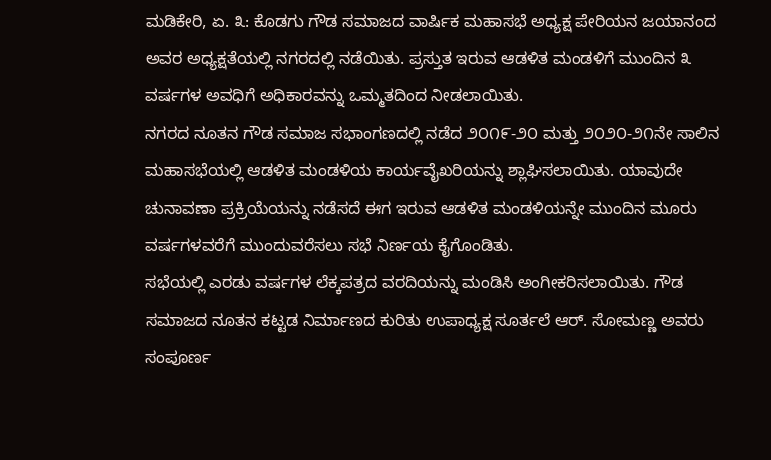ಮಡಿಕೇರಿ, ಏ. ೩: ಕೊಡಗು ಗೌಡ ಸಮಾಜದ ವಾರ್ಷಿಕ ಮಹಾಸಭೆ ಅಧ್ಯಕ್ಷ ಪೇರಿಯನ ಜಯಾನಂದ ಅವರ ಅಧ್ಯಕ್ಷತೆಯಲ್ಲಿ ನಗರದಲ್ಲಿ ನಡೆಯಿತು. ಪ್ರಸ್ತುತ ಇರುವ ಆಡಳಿತ ಮಂಡಳಿಗೆ ಮುಂದಿನ ೩ ವರ್ಷಗಳ ಅವಧಿಗೆ ಅಧಿಕಾರವನ್ನು ಒಮ್ಮತದಿಂದ ನೀಡಲಾಯಿತು.
ನಗರದ ನೂತನ ಗೌಡ ಸಮಾಜ ಸಭಾಂಗಣದಲ್ಲಿ ನಡೆದ ೨೦೧೯-೨೦ ಮತ್ತು ೨೦೨೦-೨೧ನೇ ಸಾಲಿನ ಮಹಾಸಭೆಯಲ್ಲಿ ಆಡಳಿತ ಮಂಡಳಿಯ ಕಾರ್ಯವೈಖರಿಯನ್ನು ಶ್ಲಾಘಿಸಲಾಯಿತು. ಯಾವುದೇ ಚುನಾವಣಾ ಪ್ರಕ್ರಿಯೆಯನ್ನು ನಡೆಸದೆ ಈಗ ಇರುವ ಆಡಳಿತ ಮಂಡಳಿಯನ್ನೇ ಮುಂದಿನ ಮೂರು ವರ್ಷಗಳವರೆಗೆ ಮುಂದುವರೆಸಲು ಸಭೆ ನಿರ್ಣಯ ಕೈಗೊಂಡಿತು.
ಸಭೆಯಲ್ಲಿ ಎರಡು ವರ್ಷಗಳ ಲೆಕ್ಕಪತ್ರದ ವರದಿಯನ್ನು ಮಂಡಿಸಿ ಅಂಗೀಕರಿಸಲಾಯಿತು. ಗೌಡ ಸಮಾಜದ ನೂತನ ಕಟ್ಟಡ ನಿರ್ಮಾಣದ ಕುರಿತು ಉಪಾಧ್ಯಕ್ಷ ಸೂರ್ತಲೆ ಆರ್. ಸೋಮಣ್ಣ ಅವರು ಸಂಪೂರ್ಣ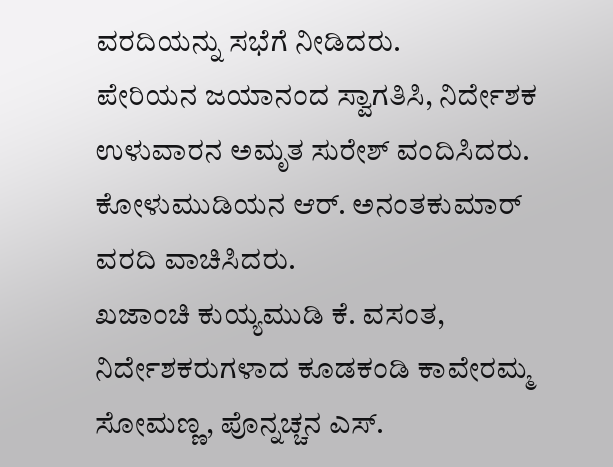ವರದಿಯನ್ನು ಸಭೆಗೆ ನೀಡಿದರು.
ಪೇರಿಯನ ಜಯಾನಂದ ಸ್ವಾಗತಿಸಿ, ನಿರ್ದೇಶಕ ಉಳುವಾರನ ಅಮೃತ ಸುರೇಶ್ ವಂದಿಸಿದರು. ಕೋಳುಮುಡಿಯನ ಆರ್. ಅನಂತಕುಮಾರ್ ವರದಿ ವಾಚಿಸಿದರು.
ಖಜಾಂಚಿ ಕುಯ್ಯಮುಡಿ ಕೆ. ವಸಂತ, ನಿರ್ದೇಶಕರುಗಳಾದ ಕೂಡಕಂಡಿ ಕಾವೇರಮ್ಮ ಸೋಮಣ್ಣ, ಪೊನ್ನಚ್ಚನ ಎಸ್.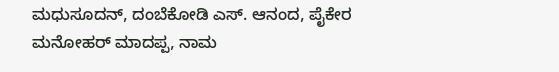ಮಧುಸೂದನ್, ದಂಬೆಕೋಡಿ ಎಸ್. ಆನಂದ, ಪೈಕೇರ ಮನೋಹರ್ ಮಾದಪ್ಪ, ನಾಮ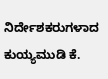ನಿರ್ದೇಶಕರುಗಳಾದ ಕುಯ್ಯಮುಡಿ ಕೆ.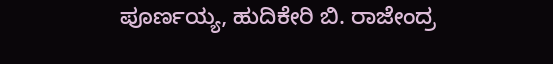ಪೂರ್ಣಯ್ಯ, ಹುದಿಕೇರಿ ಬಿ. ರಾಜೇಂದ್ರ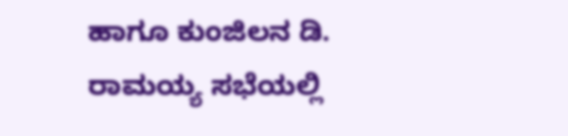ಹಾಗೂ ಕುಂಜಿಲನ ಡಿ. ರಾಮಯ್ಯ ಸಭೆಯಲ್ಲಿ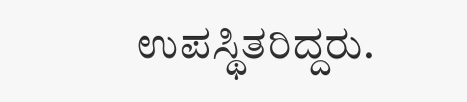ಉಪಸ್ಥಿತರಿದ್ದರು.